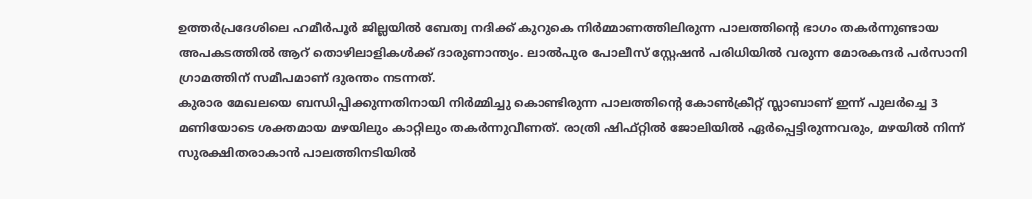ഉത്തർപ്രദേശിലെ ഹമീർപൂർ ജില്ലയിൽ ബേത്വ നദിക്ക് കുറുകെ നിർമ്മാണത്തിലിരുന്ന പാലത്തിന്റെ ഭാഗം തകർന്നുണ്ടായ അപകടത്തിൽ ആറ് തൊഴിലാളികൾക്ക് ദാരുണാന്ത്യം. ലാൽപുര പോലീസ് സ്റ്റേഷൻ പരിധിയിൽ വരുന്ന മോരകന്ദർ പർസാനി ഗ്രാമത്തിന് സമീപമാണ് ദുരന്തം നടന്നത്.
കുരാര മേഖലയെ ബന്ധിപ്പിക്കുന്നതിനായി നിർമ്മിച്ചു കൊണ്ടിരുന്ന പാലത്തിന്റെ കോൺക്രീറ്റ് സ്ലാബാണ് ഇന്ന് പുലർച്ചെ 3 മണിയോടെ ശക്തമായ മഴയിലും കാറ്റിലും തകർന്നുവീണത്. രാത്രി ഷിഫ്റ്റിൽ ജോലിയിൽ ഏർപ്പെട്ടിരുന്നവരും, മഴയിൽ നിന്ന് സുരക്ഷിതരാകാൻ പാലത്തിനടിയിൽ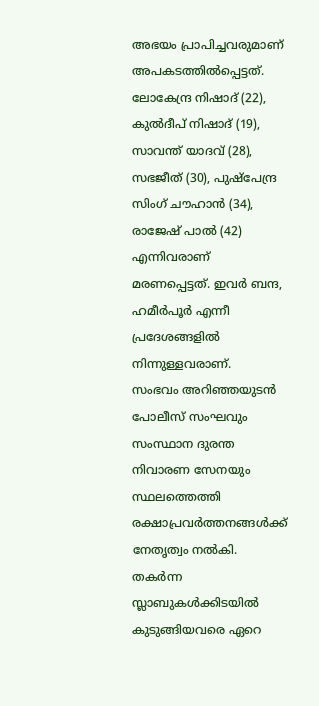അഭയം പ്രാപിച്ചവരുമാണ് അപകടത്തിൽപ്പെട്ടത്.
ലോകേന്ദ്ര നിഷാദ് (22), കുൽദീപ് നിഷാദ് (19), സാവന്ത് യാദവ് (28), സഭജീത് (30), പുഷ്പേന്ദ്ര സിംഗ് ചൗഹാൻ (34), രാജേഷ് പാൽ (42) എന്നിവരാണ് മരണപ്പെട്ടത്. ഇവർ ബന്ദ, ഹമീർപൂർ എന്നീ പ്രദേശങ്ങളിൽ നിന്നുള്ളവരാണ്.
സംഭവം അറിഞ്ഞയുടൻ പോലീസ് സംഘവും സംസ്ഥാന ദുരന്ത നിവാരണ സേനയും സ്ഥലത്തെത്തി രക്ഷാപ്രവർത്തനങ്ങൾക്ക് നേതൃത്വം നൽകി. തകർന്ന സ്ലാബുകൾക്കിടയിൽ കുടുങ്ങിയവരെ ഏറെ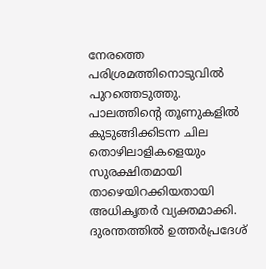നേരത്തെ പരിശ്രമത്തിനൊടുവിൽ പുറത്തെടുത്തു.
പാലത്തിന്റെ തൂണുകളിൽ കുടുങ്ങിക്കിടന്ന ചില തൊഴിലാളികളെയും സുരക്ഷിതമായി താഴെയിറക്കിയതായി അധികൃതർ വ്യക്തമാക്കി. ദുരന്തത്തിൽ ഉത്തർപ്രദേശ്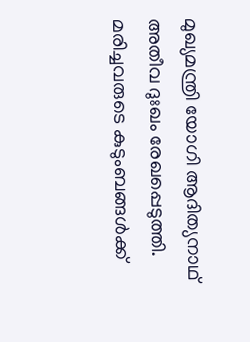മുഖ്യമന്ത്രി യോഗി ആദിത്യനാഥ് അതീവ ദുഃഖം രേഖപ്പെടുത്തി.
മരിച്ചവരുടെ കുടുംബങ്ങൾക്ക്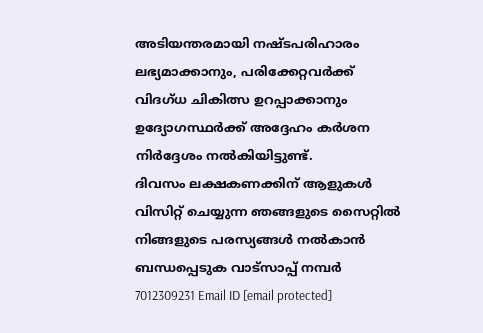അടിയന്തരമായി നഷ്ടപരിഹാരം ലഭ്യമാക്കാനും, പരിക്കേറ്റവർക്ക് വിദഗ്ധ ചികിത്സ ഉറപ്പാക്കാനും ഉദ്യോഗസ്ഥർക്ക് അദ്ദേഹം കർശന നിർദ്ദേശം നൽകിയിട്ടുണ്ട്.
ദിവസം ലക്ഷകണക്കിന് ആളുകൾ വിസിറ്റ് ചെയ്യുന്ന ഞങ്ങളുടെ സൈറ്റിൽ നിങ്ങളുടെ പരസ്യങ്ങൾ നൽകാൻ ബന്ധപ്പെടുക വാട്സാപ്പ് നമ്പർ 7012309231 Email ID [email protected]